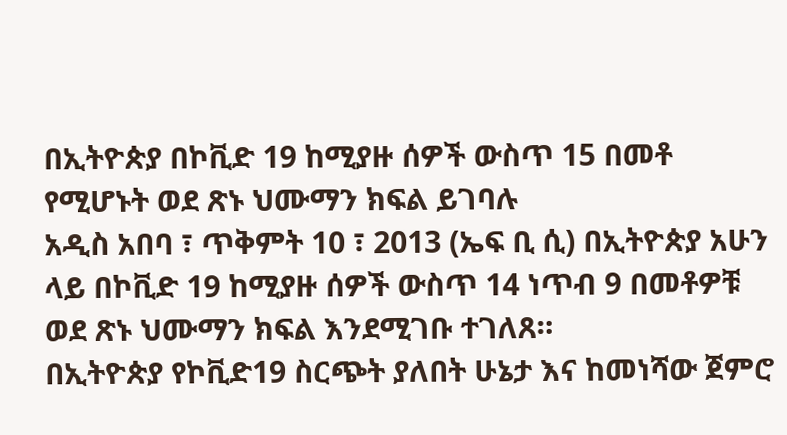በኢትዮጵያ በኮቪድ 19 ከሚያዙ ሰዎች ውስጥ 15 በመቶ የሚሆኑት ወደ ጽኑ ህሙማን ክፍል ይገባሉ
አዲስ አበባ ፣ ጥቅምት 10 ፣ 2013 (ኤፍ ቢ ሲ) በኢትዮጵያ አሁን ላይ በኮቪድ 19 ከሚያዙ ሰዎች ውስጥ 14 ነጥብ 9 በመቶዎቹ ወደ ጽኑ ህሙማን ክፍል እንደሚገቡ ተገለጸ።
በኢትዮጵያ የኮቪድ19 ስርጭት ያለበት ሁኔታ እና ከመነሻው ጀምሮ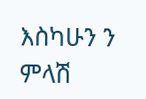እስካሁን ን ምላሽ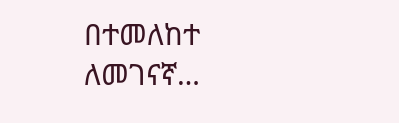በተመለከተ ለመገናኛ…